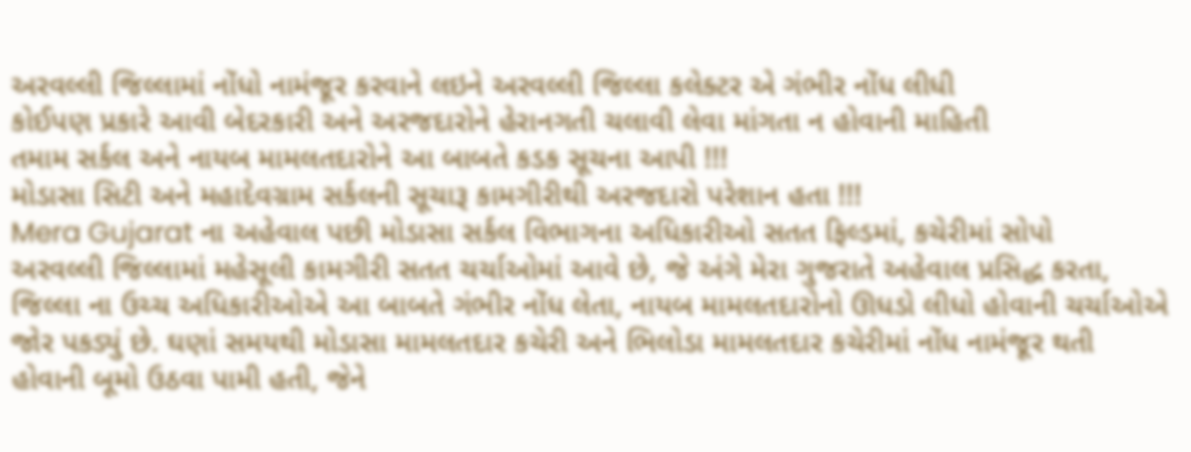અરવલ્લી જિલ્લામાં નોંધો નામંજૂર કરવાને લઇને અરવલ્લી જિલ્લા કલેક્ટર એ ગંભીર નોંધ લીધી
કોઈપણ પ્રકારે આવી બેદરકારી અને અરજદારોને હેરાનગતી ચલાવી લેવા માંગતા ન હોવાની માહિતી
તમામ સર્કલ અને નાયબ મામલતદારોને આ બાબતે કડક સૂચના આપી !!!
મોડાસા સિટી અને મહાદેવગ્રામ સર્કલની સૂચારૂ કામગીરીથી અરજદારો પરેશાન હતા !!!
Mera Gujarat ના અહેવાલ પછી મોડાસા સર્કલ વિભાગના અધિકારીઓ સતત ફિલ્ડમાં, કચેરીમાં સોપો
અરવલ્લી જિલ્લામાં મહેસૂલી કામગીરી સતત ચર્ચાઓમાં આવે છે, જે અંગે મેરા ગુજરાતે અહેવાલ પ્રસિદ્ધ કરતા, જિલ્લા ના ઉચ્ચ અધિકારીઓએ આ બાબતે ગંભીર નોંધ લેતા, નાયબ મામલતદારોનો ઊધડો લીધો હોવાની ચર્ચાઓએ જોર પકડ્યું છે. ઘણાં સમયથી મોડાસા મામલતદાર કચેરી અને ભિલોડા મામલતદાર કચેરીમાં નોંધ નામંજૂર થતી હોવાની બૂમો ઉઠવા પામી હતી, જેને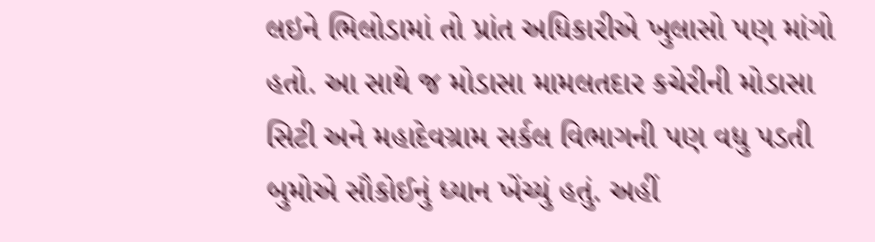લઇને ભિલોડામાં તો પ્રાંત અધિકારીએ ખુલાસો પણ માંગો હતો. આ સાથે જ મોડાસા મામલતદાર કચેરીની મોડાસા સિટી અને મહાદેવગ્રામ સર્કલ વિભાગની પણ વધુ પડતી બુમોએ સૌકોઈનું ધ્યાન ખેંચ્યું હતું. અહીં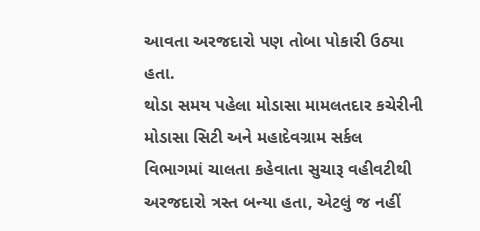આવતા અરજદારો પણ તોબા પોકારી ઉઠ્યા હતા.
થોડા સમય પહેલા મોડાસા મામલતદાર કચેરીની મોડાસા સિટી અને મહાદેવગ્રામ સર્કલ વિભાગમાં ચાલતા કહેવાતા સુચારૂ વહીવટીથી અરજદારો ત્રસ્ત બન્યા હતા, એટલું જ નહીં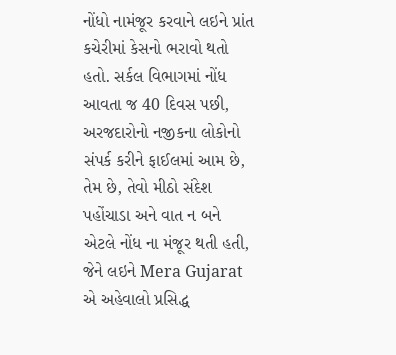નોંધો નામંજૂર કરવાને લઇને પ્રાંત કચેરીમાં કેસનો ભરાવો થતો હતો. સર્કલ વિભાગમાં નોંધ આવતા જ 40 દિવસ પછી, અરજદારોનો નજીકના લોકોનો સંપર્ક કરીને ફાઈલમાં આમ છે, તેમ છે, તેવો મીઠો સંદેશ પહોંચાડા અને વાત ન બને એટલે નોંધ ના મંજૂર થતી હતી, જેને લઇને Mera Gujarat એ અહેવાલો પ્રસિદ્ધ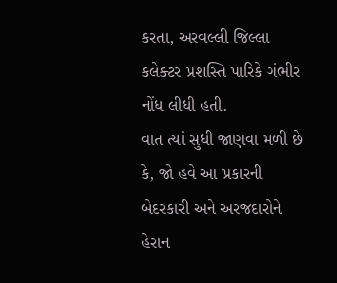કરતા, અરવલ્લી જિલ્લા કલેક્ટર પ્રશસ્તિ પારિકે ગંભીર નોંધ લીધી હતી.
વાત ત્યાં સુધી જાણવા મળી છે કે, જો હવે આ પ્રકારની બેદરકારી અને અરજદારોને હેરાન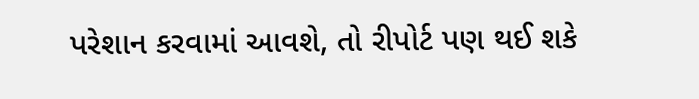પરેશાન કરવામાં આવશે, તો રીપોર્ટ પણ થઈ શકે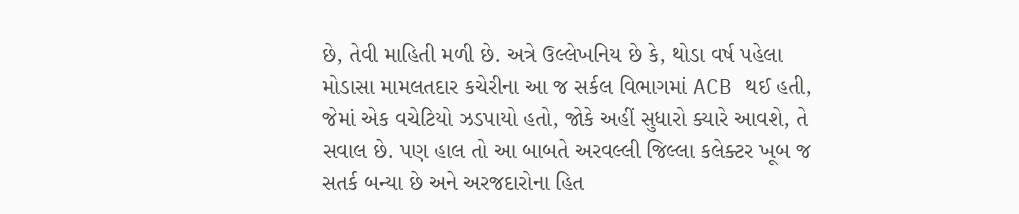છે, તેવી માહિતી મળી છે. અત્રે ઉલ્લેખનિય છે કે, થોડા વર્ષ પહેલા મોડાસા મામલતદાર કચેરીના આ જ સર્કલ વિભાગમાં ACB થઈ હતી, જેમાં એક વચેટિયો ઝડપાયો હતો, જોકે અહીં સુધારો ક્યારે આવશે, તે સવાલ છે. પણ હાલ તો આ બાબતે અરવલ્લી જિલ્લા કલેક્ટર ખૂબ જ સતર્ક બન્યા છે અને અરજદારોના હિત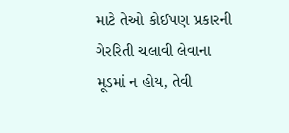માટે તેઓ કોઈપણ પ્રકારની ગેરરિતી ચલાવી લેવાના મૂડમાં ન હોય, તેવી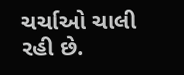ચર્ચાઓ ચાલી રહી છે.